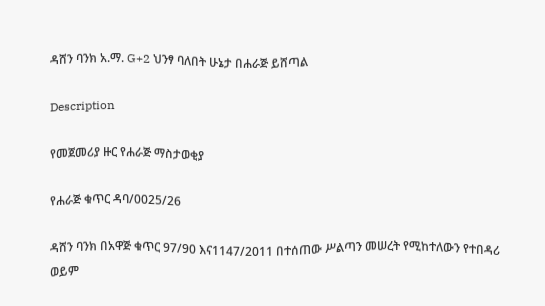ዳሸን ባንክ አ.ማ. G+2 ህንፃ ባለበት ሁኔታ በሐራጅ ይሸጣል

Description

የመጀመሪያ ዙር የሐራጅ ማስታወቂያ

የሐራጅ ቁጥር ዳባ/0025/26

ዳሸን ባንክ በአዋጅ ቁጥር 97/90 እና1147/2011 በተሰጠው ሥልጣን መሠረት የሚከተለውን የተበዳሪ ወይም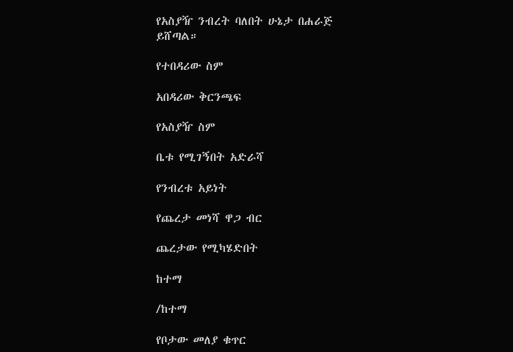የአስያዥ ንብረት ባለበት ሁኔታ በሐራጅ ይሸጣል።

የተበዳሪው ስም

አበዳሪው ቅርንጫፍ

የአስያዥ ስም

ቤቱ የሚገኝበት አድራሻ

የንብረቱ አይነት

የጨረታ መነሻ ዋጋ ብር

ጨረታው የሚካሄድበት

ከተማ

/ከተማ

የቦታው መለያ ቁጥር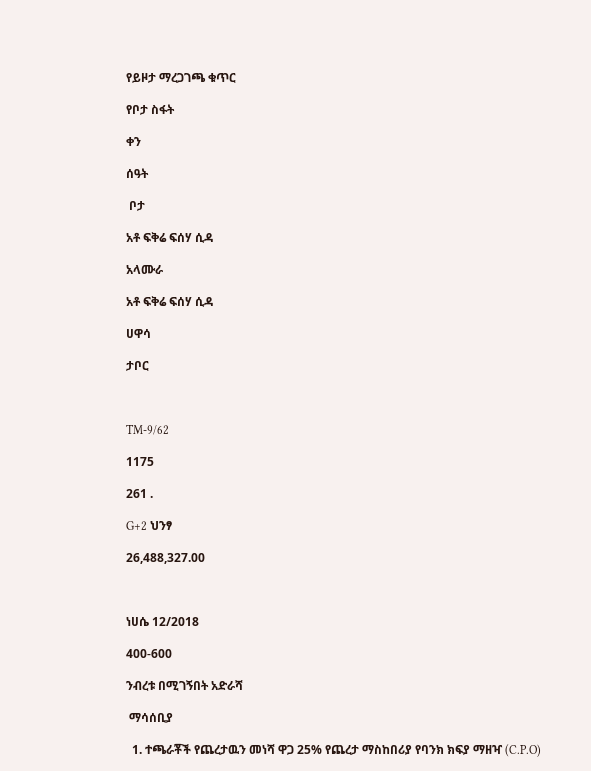የይዞታ ማረጋገጫ ቁጥር

የቦታ ስፋት

ቀን

ሰዓት

 ቦታ

አቶ ፍቅሬ ፍሰሃ ሲዳ

አላሙራ

አቶ ፍቅሬ ፍሰሃ ሲዳ

ሀዋሳ

ታቦር



TM-9/62

1175

261 .

G+2 ህንፃ

26,488,327.00



ነሀሴ 12/2018

400-600

ንብረቱ በሚገኝበት አድራሻ

 ማሳሰቢያ

  1. ተጫራቾች የጨረታዉን መነሻ ዋጋ 25% የጨረታ ማስከበሪያ የባንክ ክፍያ ማዘዣ (C.P.O)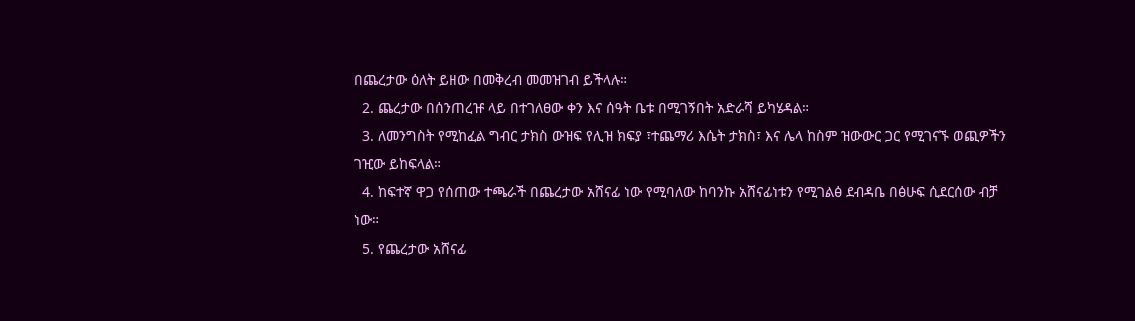በጨረታው ዕለት ይዘው በመቅረብ መመዝገብ ይችላሉ።
  2. ጨረታው በሰንጠረዡ ላይ በተገለፀው ቀን እና ሰዓት ቤቱ በሚገኝበት አድራሻ ይካሄዳል።
  3. ለመንግስት የሚከፈል ግብር ታክስ ውዝፍ የሊዝ ክፍያ ፣ተጨማሪ እሴት ታክስ፣ እና ሌላ ከስም ዝውውር ጋር የሚገናኙ ወጪዎችን ገዢው ይከፍላል።
  4. ከፍተኛ ዋጋ የሰጠው ተጫራች በጨረታው አሸናፊ ነው የሚባለው ከባንኩ አሸናፊነቱን የሚገልፅ ደብዳቤ በፅሁፍ ሲደርሰው ብቻ ነው።
  5. የጨረታው አሸናፊ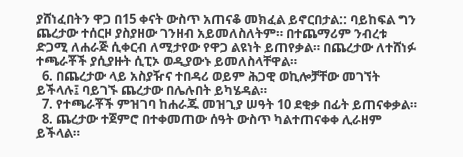ያሸነፈበትን ዋጋ በ15 ቀናት ውስጥ አጠናቆ መክፈል ይኖርበታል:: ባይከፍል ግን ጨረታው ተሰርዞ ያስያዘው ገንዘብ አይመለስለትም። በተጨማሪም ንብረቱ ድጋሚ ለሐራጅ ሲቀርብ ለሚታየው የዋጋ ልዩነት ይጠየቃል። በጨረታው ለተሸነፉ ተጫራቾች ያሲያዙት ሲፒኦ ወዲያውኑ ይመለስላቸዋል።
  6. በጨረታው ላይ አስያዥና ተበዳሪ ወይም ሕጋዊ ወኪሎቻቸው መገኘት ይችላሉ፤ ባይገኙ ጨረታው በሌሉበት ይካሄዳል።
  7. የተጫራቾች ምዝገባ ከሐራጁ መዝጊያ ሠዓት 10 ደቂቃ በፊት ይጠናቀቃል።
  8. ጨረታው ተጀምሮ በተቀመጠው ሰዓት ውስጥ ካልተጠናቀቀ ሊራዘም ይችላል።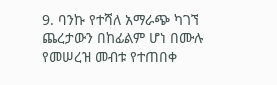9. ባንኩ የተሻለ አማራጭ ካገኘ ጨረታውን በከፊልም ሆነ በሙሉ የመሠረዝ መብቱ የተጠበቀ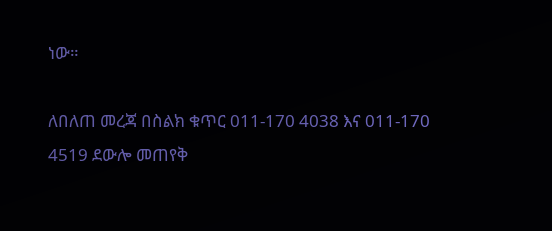ነው።

ለበለጠ መረጃ በስልክ ቁጥር 011-170 4038 እና 011-170 4519 ደውሎ መጠየቅ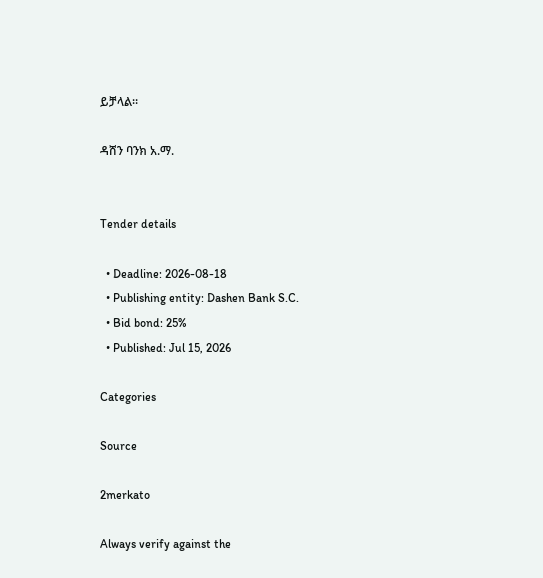ይቻላል።

ዳሸን ባንክ አ.ማ.


Tender details

  • Deadline: 2026-08-18
  • Publishing entity: Dashen Bank S.C.
  • Bid bond: 25%
  • Published: Jul 15, 2026

Categories

Source

2merkato

Always verify against the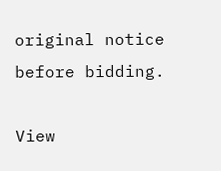original notice before bidding.

View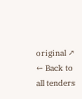original ↗
← Back to all tenders